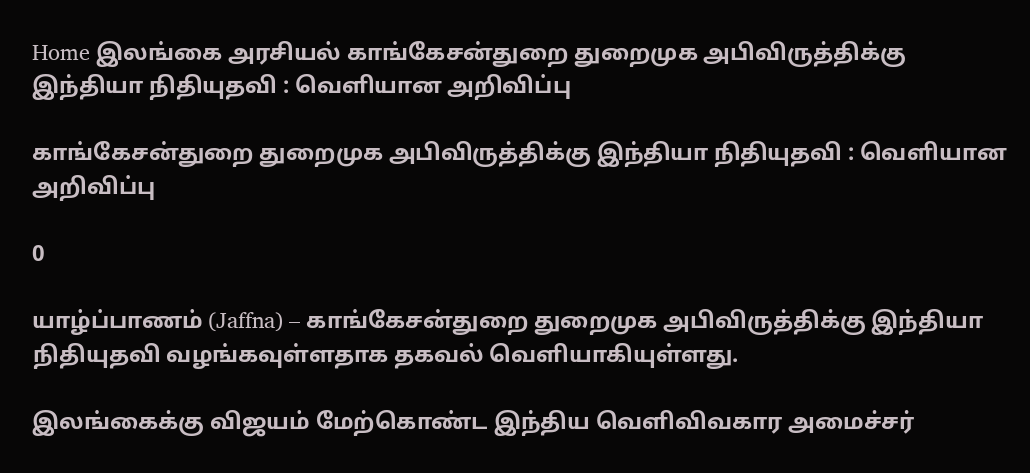Home இலங்கை அரசியல் காங்கேசன்துறை துறைமுக அபிவிருத்திக்கு இந்தியா நிதியுதவி : வெளியான அறிவிப்பு

காங்கேசன்துறை துறைமுக அபிவிருத்திக்கு இந்தியா நிதியுதவி : வெளியான அறிவிப்பு

0

யாழ்ப்பாணம் (Jaffna) – காங்கேசன்துறை துறைமுக அபிவிருத்திக்கு இந்தியா நிதியுதவி வழங்கவுள்ளதாக தகவல் வெளியாகியுள்ளது.

இலங்கைக்கு விஜயம் மேற்கொண்ட இந்திய வெளிவிவகார அமைச்சர்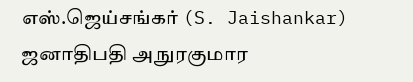எஸ்.ஜெய்சங்கர் (S. Jaishankar) ஜனாதிபதி அநுரகுமார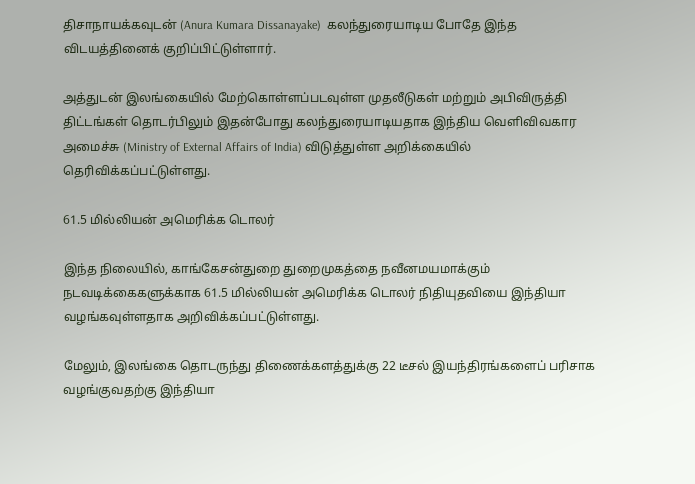திசாநாயக்கவுடன் (Anura Kumara Dissanayake)  கலந்துரையாடிய போதே இந்த விடயத்தினைக் குறிப்பிட்டுள்ளார்.

அத்துடன் இலங்கையில் மேற்கொள்ளப்படவுள்ள முதலீடுகள் மற்றும் அபிவிருத்தி திட்டங்கள் தொடர்பிலும் இதன்போது கலந்துரையாடியதாக இந்திய வெளிவிவகார அமைச்சு (Ministry of External Affairs of India) விடுத்துள்ள அறிக்கையில் தெரிவிக்கப்பட்டுள்ளது.

61.5 மில்லியன் அமெரிக்க டொலர்

இந்த நிலையில், காங்கேசன்துறை துறைமுகத்தை நவீனமயமாக்கும் நடவடிக்கைகளுக்காக 61.5 மில்லியன் அமெரிக்க டொலர் நிதியுதவியை இந்தியா வழங்கவுள்ளதாக அறிவிக்கப்பட்டுள்ளது.

மேலும், இலங்கை தொடருந்து திணைக்களத்துக்கு 22 டீசல் இயந்திரங்களைப் பரிசாக வழங்குவதற்கு இந்தியா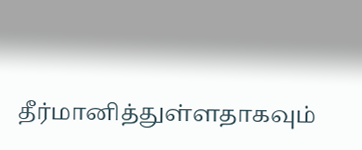தீர்மானித்துள்ளதாகவும்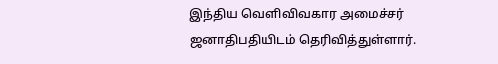இந்திய வெளிவிவகார அமைச்சர் ஜனாதிபதியிடம் தெரிவித்துள்ளார்.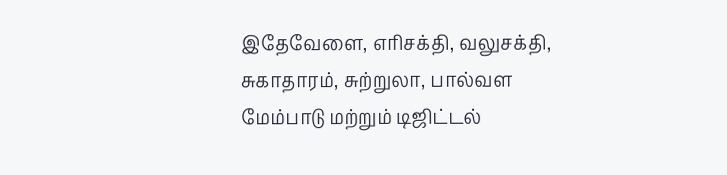இதேவேளை, எரிசக்தி, வலுசக்தி, சுகாதாரம், சுற்றுலா, பால்வள மேம்பாடு மற்றும் டிஜிட்டல்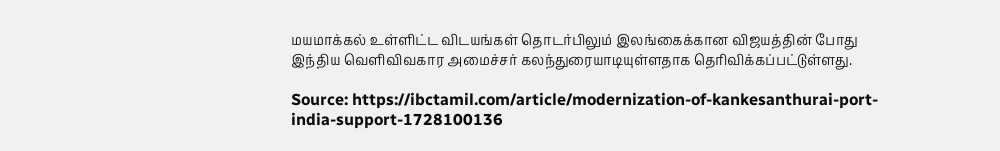மயமாக்கல் உள்ளிட்ட விடயங்கள் தொடர்பிலும் இலங்கைக்கான விஜயத்தின் போது இந்திய வெளிவிவகார அமைச்சர் கலந்துரையாடியுள்ளதாக தெரிவிக்கப்பட்டுள்ளது.

Source: https://ibctamil.com/article/modernization-of-kankesanthurai-port-india-support-1728100136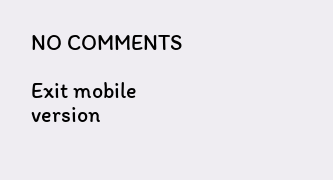NO COMMENTS

Exit mobile version